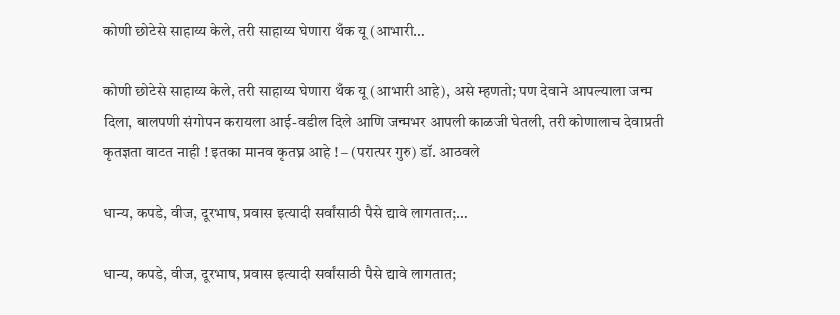कोणी छोटेसे साहाय्य केले, तरी साहाय्य घेणारा थँक यू (आभारी…

कोणी छोटेसे साहाय्य केले, तरी साहाय्य घेणारा थँक यू (आभारी आहे), असे म्हणतो; पण देवाने आपल्याला जन्म दिला, बालपणी संगोपन करायला आई-वडील दिले आणि जन्मभर आपली काळजी घेतली, तरी कोणालाच देवाप्रती कृतज्ञता वाटत नाही ! इतका मानव कृतघ्न आहे ! – (परात्पर गुरु) डॉ. आठवले

धान्य, कपडे, वीज, दूरभाष, प्रवास इत्यादी सर्वांसाठी पैसे द्यावे लागतात;…

धान्य, कपडे, वीज, दूरभाष, प्रवास इत्यादी सर्वांसाठी पैसे द्यावे लागतात;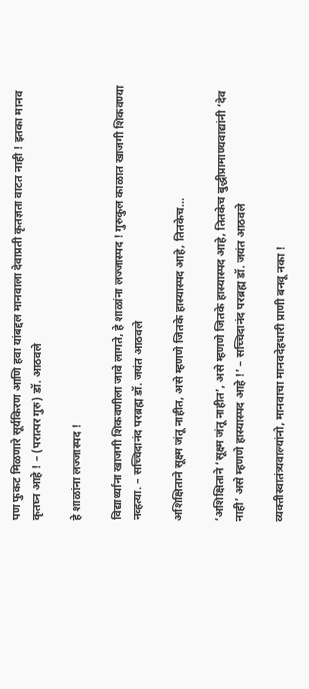पण फुकट मिळणारे सूर्यकिरण आणि हवा यांबद्दल मानवाला देवाप्रती कृतज्ञता वाटत नाही ! इतका मानव कृतघ्न आहे ! – (परात्पर गुरु) डॉ. आठवले

हे शाळांना लज्जास्पद !

विद्यार्थ्यांना खाजगी शिकवणीला जावे लागते, हे शाळांना लज्जास्पद ! गुरुकुल काळात खाजगी शिकवण्या नव्हत्या. – सच्चिदानंद परब्रह्म डॉ. जयंत आठवले

अशिक्षिताने सूक्ष्म जंतू नाहीत, असे म्हणणे जितके हास्यास्पद आहे, तितकेच…

‘अशिक्षिताने ‘सूक्ष्म जंतू नाहीत’, असे म्हणणे जितके हास्यास्पद आहे, तितकेच बुद्धीप्रामाण्यवाद्यांनी ‘देव नाही’ असे म्हणणे हास्यास्पद आहे !’ – सच्चिदानंद परब्रह्म डॉ. जयंत आठवले

व्यक्तीस्वातंत्र्यवाल्यांनो, मानवाचा मानवदेहधारी प्राणी बनवू नका !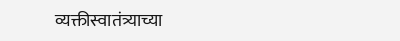व्यक्तीस्वातंत्र्याच्या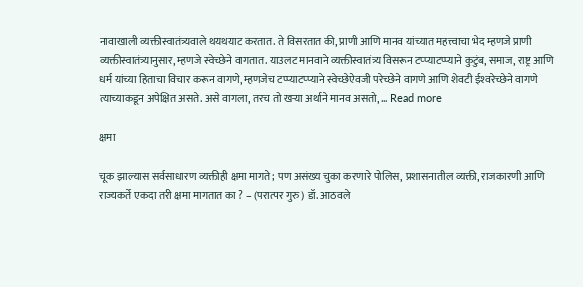नावाखाली व्यक्तीस्वातंत्र्यवाले थयथयाट करतात. ते विसरतात की, प्राणी आणि मानव यांच्यात महत्त्वाचा भेद म्हणजे प्राणी व्यक्तीस्वातंत्र्यानुसार, म्हणजे स्वेच्छेने वागतात. याउलट मानवाने व्यक्तीस्वातंत्र्य विसरून टप्प्याटप्प्याने कुटुंब, समाज, राष्ट्र आणि धर्म यांच्या हिताचा विचार करून वागणे, म्हणजेच टप्प्याटप्प्याने स्वेच्छेऐवजी परेच्छेने वागणे आणि शेवटी ईश्‍वरेच्छेने वागणे त्याच्याकडून अपेक्षित असते. असे वागला, तरच तो खर्‍या अर्थाने मानव असतो, … Read more

क्षमा

चूक झाल्यास सर्वसाधारण व्यक्तीही क्षमा मागते; पण असंख्य चुका करणारे पोलिस, प्रशासनातील व्यक्ती, राजकारणी आणि राज्यकर्ते एकदा तरी क्षमा मागतात का ? – (परात्पर गुरु) डॉ. आठवले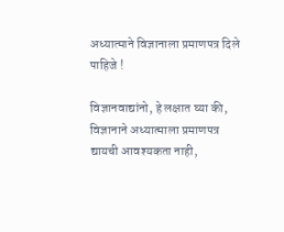अध्यात्माने विज्ञानाला प्रमाणपत्र दिले पाहिजे !

विज्ञानवाद्यांनो, हे लक्षात घ्या की, विज्ञानाने अध्यात्माला प्रमाणपत्र द्यायची आवश्यकता नाही,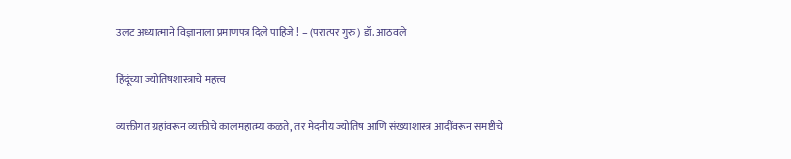उलट अध्यात्माने विज्ञानाला प्रमाणपत्र दिले पाहिजे ! – (परात्पर गुरु) डॉ. आठवले

हिंदूंच्या ज्योतिषशास्त्राचे महत्त्व

व्यक्तीगत ग्रहांवरून व्यक्तीचे कालमहात्म्य कळते, तर मेदनीय ज्योतिष आणि संख्याशास्त्र आदींवरून समष्टीचे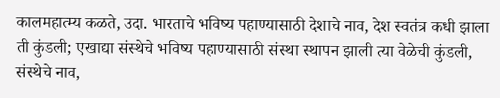कालमहात्म्य कळते, उदा. भारताचे भविष्य पहाण्यासाठी देशाचे नाव, देश स्वतंत्र कधी झाला ती कुंडली; एखाद्या संस्थेचे भविष्य पहाण्यासाठी संस्था स्थापन झाली त्या वेळेची कुंडली, संस्थेचे नाव,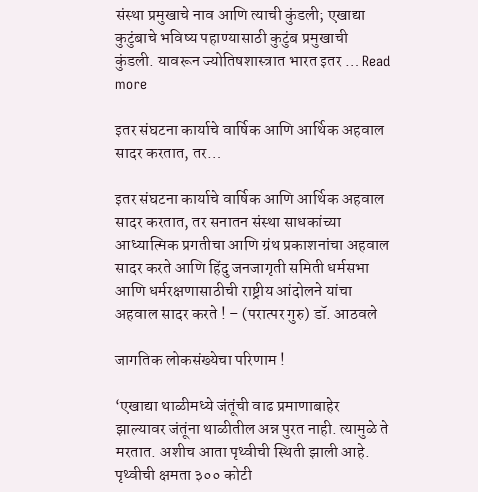संस्था प्रमुखाचे नाव आणि त्याची कुंडली; एखाद्या कुटुंबाचे भविष्य पहाण्यासाठी कुटुंब प्रमुखाची कुंडली. यावरून ज्योतिषशास्त्रात भारत इतर … Read more

इतर संघटना कार्याचे वार्षिक आणि आर्थिक अहवाल सादर करतात, तर…

इतर संघटना कार्याचे वार्षिक आणि आर्थिक अहवाल सादर करतात, तर सनातन संस्था साधकांच्या आध्यात्मिक प्रगतीचा आणि ग्रंथ प्रकाशनांचा अहवाल सादर करते आणि हिंदु जनजागृती समिती धर्मसभा आणि धर्मरक्षणासाठीची राष्ट्रीय आंदोलने यांचा अहवाल सादर करते ! – (परात्पर गुरु) डॉ. आठवले

जागतिक लोकसंख्येचा परिणाम !

‘एखाद्या थाळीमध्ये जंतूंची वाढ प्रमाणाबाहेर झाल्यावर जंतूंना थाळीतील अन्न पुरत नाही. त्यामुळे ते मरतात. अशीच आता पृथ्वीची स्थिती झाली आहे. पृथ्वीची क्षमता ३०० कोटी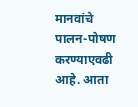मानवांचे पालन-पोषण करण्याएवढी आहे. आता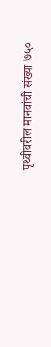पृथ्वीवरील मानवांची संख्या ७५०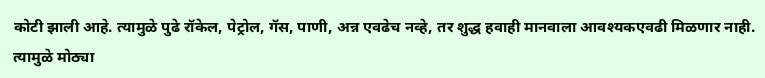कोटी झाली आहे. त्यामुळे पुढे रॉकेल, पेट्रोल, गॅस, पाणी, अन्न एवढेच नव्हे, तर शुद्ध हवाही मानवाला आवश्यकएवढी मिळणार नाही. त्यामुळे मोठ्या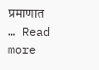प्रमाणात … Read more